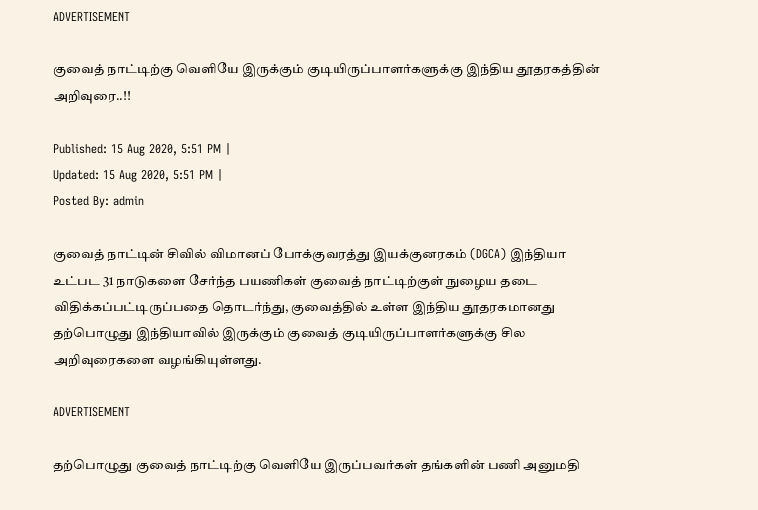ADVERTISEMENT

குவைத் நாட்டிற்கு வெளியே இருக்கும் குடியிருப்பாளர்களுக்கு இந்திய தூதரகத்தின் அறிவுரை..!!

Published: 15 Aug 2020, 5:51 PM |
Updated: 15 Aug 2020, 5:51 PM |
Posted By: admin

குவைத் நாட்டின் சிவில் விமானப் போக்குவரத்து இயக்குனரகம் (DGCA) இந்தியா உட்பட 31 நாடுகளை சேர்ந்த பயணிகள் குவைத் நாட்டிற்குள் நுழைய தடை விதிக்கப்பட்டிருப்பதை தொடர்ந்து, குவைத்தில் உள்ள இந்திய தூதரகமானது தற்பொழுது இந்தியாவில் இருக்கும் குவைத் குடியிருப்பாளர்களுக்கு சில அறிவுரைகளை வழங்கியுள்ளது.

ADVERTISEMENT

தற்பொழுது குவைத் நாட்டிற்கு வெளியே இருப்பவர்கள் தங்களின் பணி அனுமதி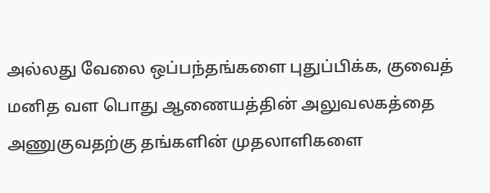அல்லது வேலை ஒப்பந்தங்களை புதுப்பிக்க, குவைத் மனித வள பொது ஆணையத்தின் அலுவலகத்தை அணுகுவதற்கு தங்களின் முதலாளிகளை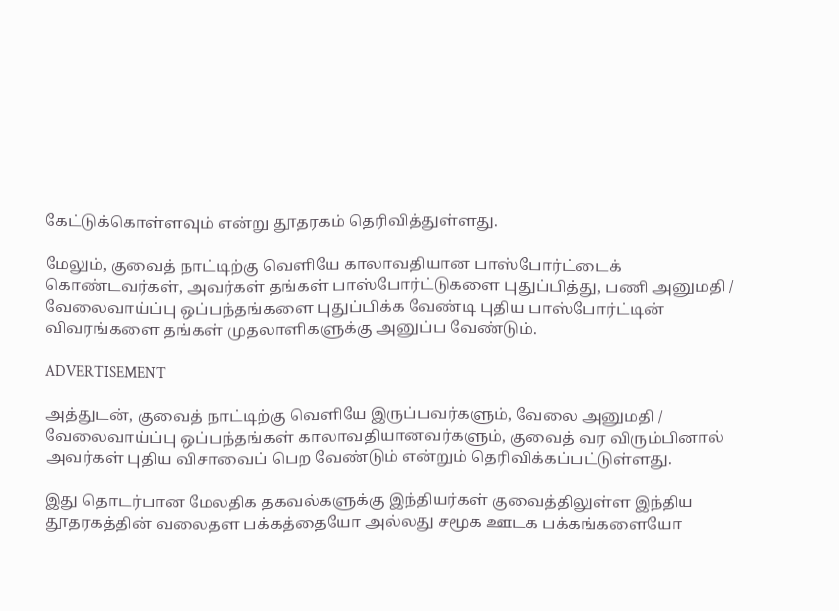கேட்டுக்கொள்ளவும் என்று தூதரகம் தெரிவித்துள்ளது.

மேலும், குவைத் நாட்டிற்கு வெளியே காலாவதியான பாஸ்போர்ட்டைக் கொண்டவர்கள், அவர்கள் தங்கள் பாஸ்போர்ட்டுகளை புதுப்பித்து, பணி அனுமதி / வேலைவாய்ப்பு ஒப்பந்தங்களை புதுப்பிக்க வேண்டி புதிய பாஸ்போர்ட்டின் விவரங்களை தங்கள் முதலாளிகளுக்கு அனுப்ப வேண்டும்.

ADVERTISEMENT

அத்துடன், குவைத் நாட்டிற்கு வெளியே இருப்பவர்களும், வேலை அனுமதி / வேலைவாய்ப்பு ஒப்பந்தங்கள் காலாவதியானவர்களும், குவைத் வர விரும்பினால் அவர்கள் புதிய விசாவைப் பெற வேண்டும் என்றும் தெரிவிக்கப்பட்டுள்ளது.

இது தொடர்பான மேலதிக தகவல்களுக்கு இந்தியர்கள் குவைத்திலுள்ள இந்திய தூதரகத்தின் வலைதள பக்கத்தையோ அல்லது சமூக ஊடக பக்கங்களையோ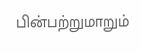பின்பற்றுமாறும்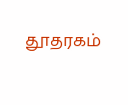தூதரகம்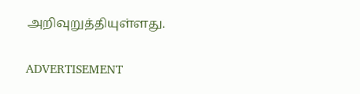அறிவுறுத்தியுள்ளது.

ADVERTISEMENT